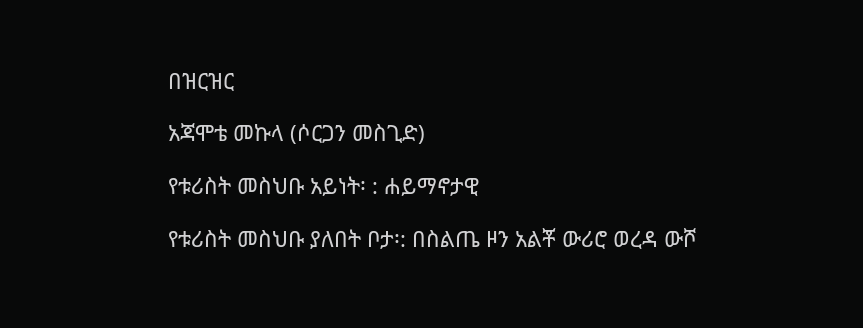በዝርዝር

አጃሞቴ መኩላ (ሶርጋን መስጊድ)

የቱሪስት መስህቡ አይነት፡ : ሐይማኖታዊ

የቱሪስት መስህቡ ያለበት ቦታ፡: በስልጤ ዞን አልቾ ውሪሮ ወረዳ ውሾ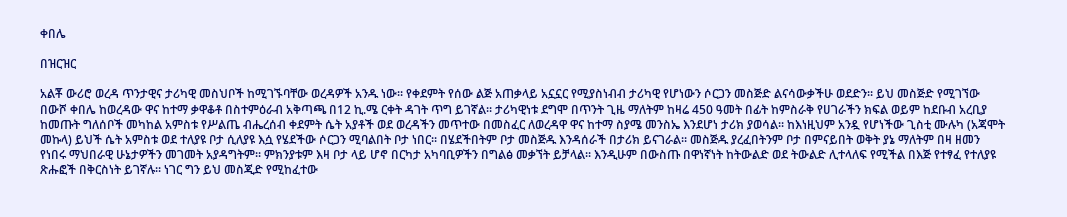ቀበሌ

በዝርዝር

አልቾ ውሪሮ ወረዳ ጥንታዊና ታሪካዊ መስህቦች ከሚገኙባቸው ወረዳዎች አንዱ ነው፡፡ የቀደምት የሰው ልጅ አጠቃላይ አኗኗር የሚያስነብብ ታሪካዊ የሆነውን ሶርጋን መስጅድ ልናሳውቃችሁ ወደድን፡፡ ይህ መስጅድ የሚገኘው በውሾ ቀበሌ ከወረዳው ዋና ከተማ ቃዋቆቶ በስተምዕራብ አቅጣጫ በ12 ኪ.ሜ ርቀት ዳገት ጥግ ይገኛል፡፡ ታሪካዊነቱ ደግሞ በጥንት ጊዜ ማለትም ከዛሬ 450 ዓመት በፊት ከምስራቅ የሀገራችን ክፍል ወይም ከደቡብ አረቢያ ከመጡት ግለሰቦች መካከል አምስቱ የሥልጤ ብሔረሰብ ቀደምት ሴት አያቶች ወደ ወረዳችን መጥተው በመስፈር ለወረዳዋ ዋና ከተማ ስያሜ መንስኤ እንደሆነ ታሪክ ያወሳል፡፡ ከእነዚህም አንዷ የሆነችው ጊስቲ ሙሉካ (አጃሞት መኩላ) ይህች ሴት አምስቱ ወደ ተለያዩ ቦታ ሲለያዩ እሷ የሄደችው ሶርጋን ሚባልበት ቦታ ነበር፡፡ በሄደችበትም ቦታ መስጅዱ እንዳሰራች በታሪክ ይናገራል፡፡ መስጅዱ ያረፈበትንም ቦታ በምናይበት ወቅት ያኔ ማለትም በዛ ዘመን የነበሩ ማህበራዊ ሁኔታዎችን መገመት አያዳግትም፡፡ ምክንያቱም እዛ ቦታ ላይ ሆኖ በርካታ አካባቢዎችን በግልፅ መቃኘት ይቻላል፡፡ እንዲሁም በውስጡ በዋነኛነት ከትውልድ ወደ ትውልድ ሊተላለፍ የሚችል በእጅ የተፃፈ የተለያዩ ጽሑፎች በቅርስነት ይገኛሉ፡፡ ነገር ግን ይህ መስጂድ የሚከፈተው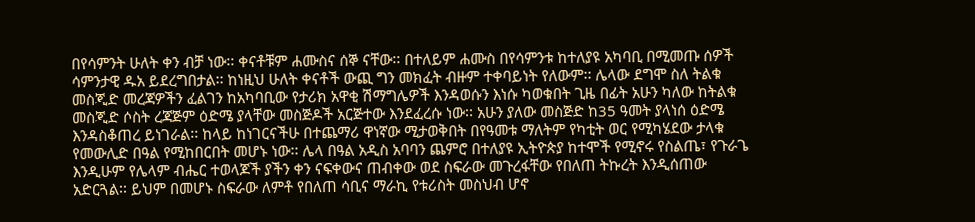በየሳምንት ሁለት ቀን ብቻ ነው፡፡ ቀናቶቹም ሐሙስና ሰኞ ናቸው፡፡ በተለይም ሐሙስ በየሳምንቱ ከተለያዩ አካባቢ በሚመጡ ሰዎች ሳምንታዊ ዱአ ይደረግበታል፡፡ ከነዚህ ሁለት ቀናቶች ውጪ ግን መክፈት ብዙም ተቀባይነት የለውም፡፡ ሌላው ደግሞ ስለ ትልቁ መስጂድ መረጃዎችን ፈልገን ከአካባቢው የታሪክ አዋቂ ሽማግሌዎች እንዳወሱን እነሱ ካወቁበት ጊዜ በፊት አሁን ካለው ከትልቁ መስጂድ ሶስት ረጃጅም ዕድሜ ያላቸው መስጅዶች አርጅተው እንደፈረሱ ነው፡፡ አሁን ያለው መስጅድ ከ35 ዓመት ያላነሰ ዕድሜ እንዳስቆጠረ ይነገራል፡፡ ከላይ ከነገርናችሁ በተጨማሪ ዋነኛው ሚታወቅበት በየዓመቱ ማለትም የካቲት ወር የሚካሄደው ታላቁ የመውሊድ በዓል የሚከበርበት መሆኑ ነው፡፡ ሌላ በዓል አዲስ አባባን ጨምሮ በተለያዩ ኢትዮጵያ ከተሞች የሚኖሩ የስልጤ፣ የጉራጌ እንዲሁም የሌላም ብሔር ተወላጆች ያችን ቀን ናፍቀውና ጠብቀው ወደ ስፍራው መጉረፋቸው የበለጠ ትኩረት እንዲሰጠው አድርጓል፡፡ ይህም በመሆኑ ስፍራው ለምቶ የበለጠ ሳቢና ማራኪ የቱሪስት መስህብ ሆኖ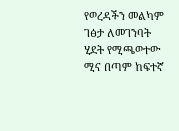የወረዳችን መልካም ገፅታ ለመገንባት ሂደት የሚጫወተው ሚና በጣም ከፍተኛ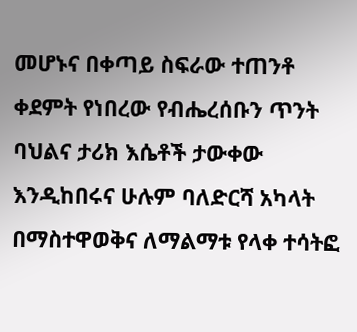መሆኑና በቀጣይ ስፍራው ተጠንቶ ቀደምት የነበረው የብሔረሰቡን ጥንት ባህልና ታሪክ እሴቶች ታውቀው እንዲከበሩና ሁሉም ባለድርሻ አካላት በማስተዋወቅና ለማልማቱ የላቀ ተሳትፎ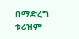በማድረግ ቱሪዝም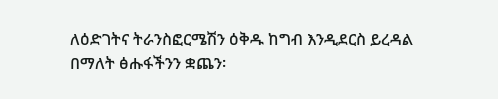ለዕድገትና ትራንስፎርሜሽን ዕቅዱ ከግብ እንዲደርስ ይረዳል በማለት ፅሑፋችንን ቋጨን፡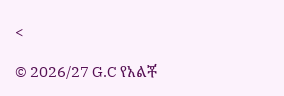<

© 2026/27 G.C የአልቾ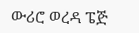ውሪሮ ወረዳ ፔጅ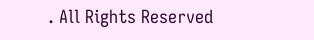. All Rights Reserved